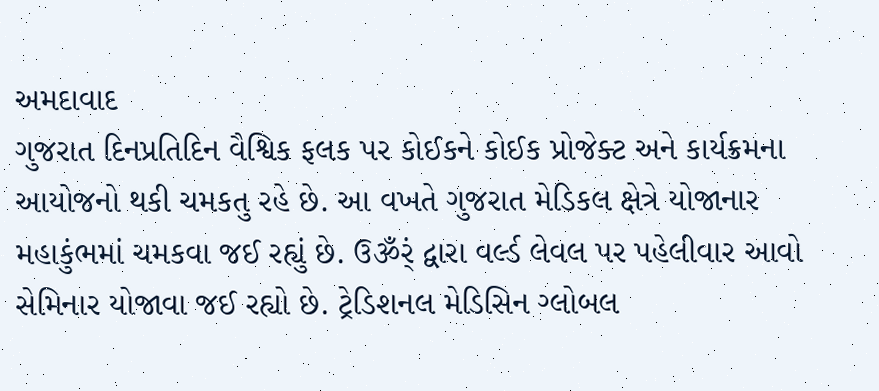અમદાવાદ
ગુજરાત દિનપ્રતિદિન વૈશ્વિક ફલક પર કોઈકને કોઈક પ્રોજેક્ટ અને કાર્યક્રમના આયોજનો થકી ચમકતુ રહે છે. આ વખતે ગુજરાત મેડિકલ ક્ષેત્રે યોજાનાર મહાકુંભમાં ચમકવા જઈ રહ્યું છે. ઉૐર્ં દ્વારા વર્લ્ડ લેવલ પર પહેલીવાર આવો સેમિનાર યોજાવા જઈ રહ્યો છે. ટ્રેડિશનલ મેડિસિન ગ્લોબલ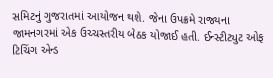સમિટનું ગુજરાતમાં આયોજન થશે. જેના ઉપક્રમે રાજ્યના જામનગરમાં એક ઉચ્ચસ્તરીય બેઠક યોજાઈ હતી. ઈન્સ્ટીટ્યુટ ઓફ ટિચિંગ એન્ડ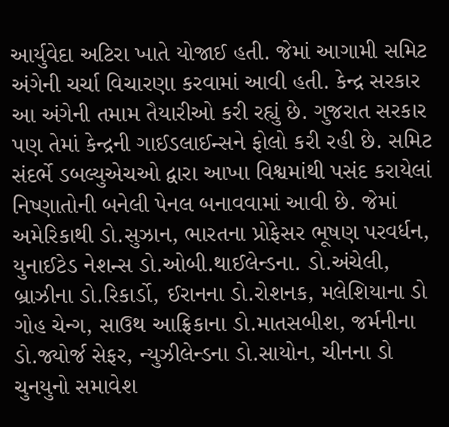આર્યુવેદા અટિરા ખાતે યોજાઈ હતી. જેમાં આગામી સમિટ અંગેની ચર્ચા વિચારણા કરવામાં આવી હતી. કેન્દ્ર સરકાર આ અંગેની તમામ તૈયારીઓ કરી રહ્યું છે. ગુજરાત સરકાર પણ તેમાં કેન્દ્રની ગાઈડલાઈન્સને ફોલો કરી રહી છે. સમિટ સંદર્ભે ડબલ્યુએચઓ દ્વારા આખા વિશ્વમાંથી પસંદ કરાયેલાં નિષ્ણાતોની બનેલી પેનલ બનાવવામાં આવી છે. જેમાં અમેરિકાથી ડો.સુઝાન, ભારતના પ્રોફેસર ભૂષણ પરવર્ધન, યુનાઈટેડ નેશન્સ ડો.ઓબી.થાઈલેન્ડના. ડો.અંચેલી, બ્રાઝીના ડો.રિકાર્ડો, ઈરાનના ડો.રોશનક, મલેશિયાના ડો ગોહ ચેન્ગ, સાઉથ આફ્રિકાના ડો.માતસબીશ, જર્મનીના ડો.જ્યોર્જ સેફર, ન્યુઝીલેન્ડના ડો.સાયોન, ચીનના ડો ચુનયુનો સમાવેશ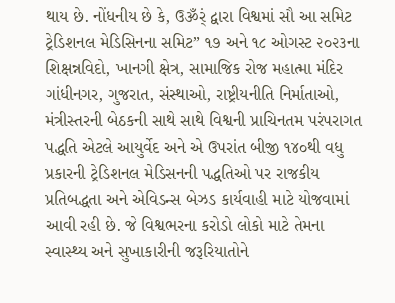થાય છે. નોંધનીય છે કે, ઉૐર્ં દ્વારા વિશ્વમાં સૌ આ સમિટ ટ્રેડિશનલ મેડિસિનના સમિટ” ૧૭ અને ૧૮ ઓગસ્ટ ૨૦૨૩ના શિક્ષન્નવિદો, ખાનગી ક્ષેત્ર, સામાજિક રોજ મહાત્મા મંદિર ગાંધીનગર, ગુજરાત, સંસ્થાઓ, રાષ્ટ્રીયનીતિ નિર્માતાઓ, મંત્રીસ્તરની બેઠકની સાથે સાથે વિશ્વની પ્રાચિનતમ પરંપરાગત પદ્ધતિ એટલે આયુર્વેદ અને એ ઉપરાંત બીજી ૧૪૦થી વધુ પ્રકારની ટ્રેડિશનલ મેડિસનની પદ્ધતિઓ પર રાજકીય પ્રતિબદ્ધતા અને એવિડન્સ બેઝડ કાર્યવાહી માટે યોજવામાં આવી રહી છે. જે વિશ્વભરના કરોડો લોકો માટે તેમના સ્વાસ્થ્ય અને સુખાકારીની જરૂરિયાતોને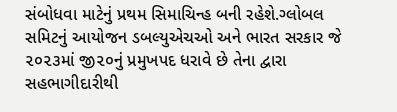સંબોધવા માટેનું પ્રથમ સિમાચિન્હ બની રહેશે.ગ્લોબલ સમિટનું આયોજન ડબલ્યુએચઓ અને ભારત સરકાર જે ૨૦૨૩માં જી૨૦નું પ્રમુખપદ ધરાવે છે તેના દ્વારા સહભાગીદારીથી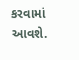કરવામાં આવશે.